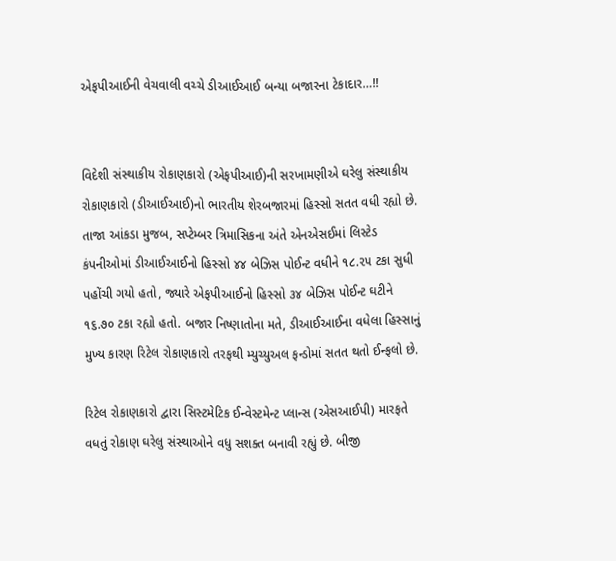એફપીઆઈની વેચવાલી વચ્ચે ડીઆઈઆઈ બન્યા બજારના ટેકાદાર…!!


વિદેશી સંસ્થાકીય રોકાણકારો (એફપીઆઈ)ની સરખામણીએ ઘરેલુ સંસ્થાકીય રોકાણકારો (ડીઆઈઆઈ)નો ભારતીય શેરબજારમાં હિસ્સો સતત વધી રહ્યો છે. તાજા આંકડા મુજબ, સપ્ટેમ્બર ત્રિમાસિકના અંતે એનએસઈમાં લિસ્ટેડ કંપનીઓમાં ડીઆઈઆઈનો હિસ્સો ૪૪ બેઝિસ પોઈન્ટ વધીને ૧૮.૨૫ ટકા સુધી પહોંચી ગયો હતો, જ્યારે એફપીઆઈનો હિસ્સો ૩૪ બેઝિસ પોઈન્ટ ઘટીને ૧૬.૭૦ ટકા રહ્યો હતો. બજાર નિષ્ણાતોના મતે, ડીઆઈઆઈના વધેલા હિસ્સાનું મુખ્ય કારણ રિટેલ રોકાણકારો તરફથી મ્યુચ્યુઅલ ફન્ડોમાં સતત થતો ઈન્ફલો છે.

રિટેલ રોકાણકારો દ્વારા સિસ્ટમેટિક ઈન્વેસ્ટમેન્ટ પ્લાન્સ (એસઆઈપી) મારફતે વધતું રોકાણ ઘરેલુ સંસ્થાઓને વધુ સશક્ત બનાવી રહ્યું છે. બીજી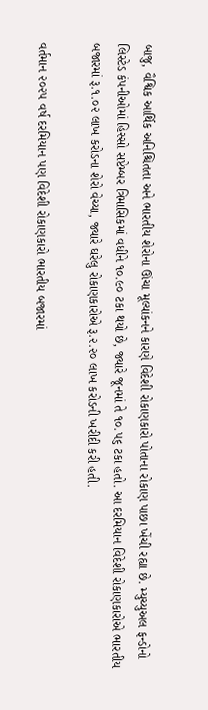બાજુ, વૈશ્વિક આર્થિક અનિશ્ચિતતા અને ભારતીય શેરોના ઊંચા મૂલ્યાંકનને કારણે વિદેશી રોકાણકારો પોતાના રોકાણ પાછા ખેંચી રહ્યા છે. મ્યુચ્યુઅલ ફન્ડોનો લિસ્ટેડ કંપનીઓમાં હિસ્સો સપ્ટેમ્બર ત્રિમાસિકમાં વધીને ૧૦.૯૦ ટકા થયો છે, જ્યારે જૂનમાં તે ૧૦.૫૬ ટકા હતો. આ દરમિયાન વિદેશી રોકાણકારોએ ભારતીય બજારમાં રૂ.૧.૦૨ લાખ કરોડના શેરો વેચ્યા, જ્યારે ઘરેલુ રોકાણકારોએ રૂ.૨.૨૦ લાખ કરોડની ખરીદી કરી હતી.

વર્તમાન ૨૦૨૫ વર્ષ દરમિયાન પણ વિદેશી રોકાણકારો ભારતીય બજારમાં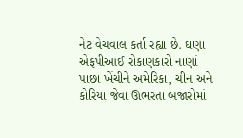નેટ વેચવાલ કર્તા રહ્યા છે. ઘણા એફપીઆઈ રોકાણકારો નાણાં પાછા ખેંચીને અમેરિકા, ચીન અને કોરિયા જેવા ઊભરતા બજારોમાં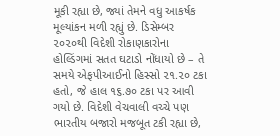મૂકી રહ્યા છે, જ્યાં તેમને વધુ આકર્ષક મૂલ્યાંકન મળી રહ્યું છે. ડિસેમ્બર ૨૦૨૦થી વિદેશી રોકાણકારોના હોલ્ડિંગમાં સતત ઘટાડો નોંધાયો છે – તે સમયે એફપીઆઈનો હિસ્સો ૨૧.૨૦ ટકા હતો, જે હાલ ૧૬.૭૦ ટકા પર આવી ગયો છે. વિદેશી વેચવાલી વચ્ચે પણ ભારતીય બજારો મજબૂત ટકી રહ્યા છે,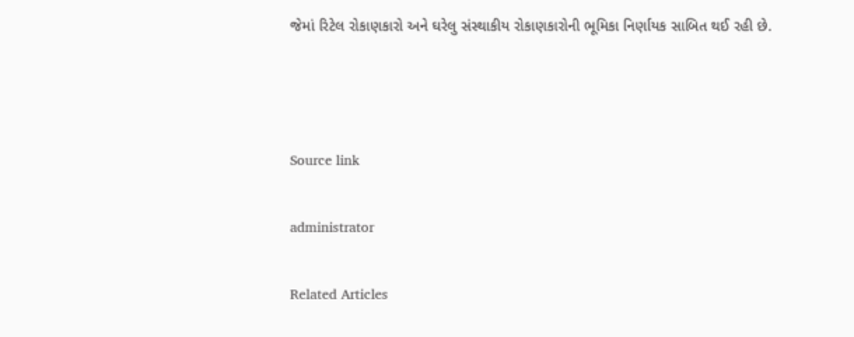જેમાં રિટેલ રોકાણકારો અને ઘરેલુ સંસ્થાકીય રોકાણકારોની ભૂમિકા નિર્ણાયક સાબિત થઈ રહી છે.



Source link

administrator

Related Articles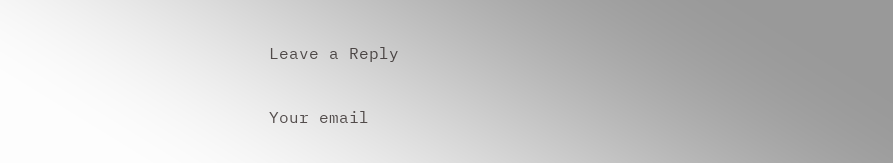Leave a Reply

Your email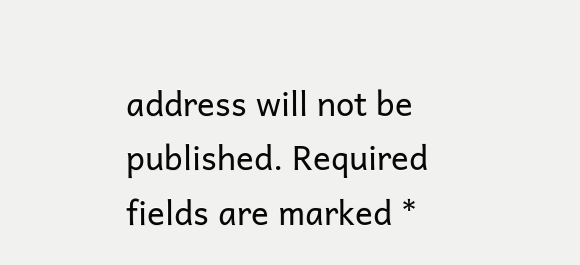address will not be published. Required fields are marked *